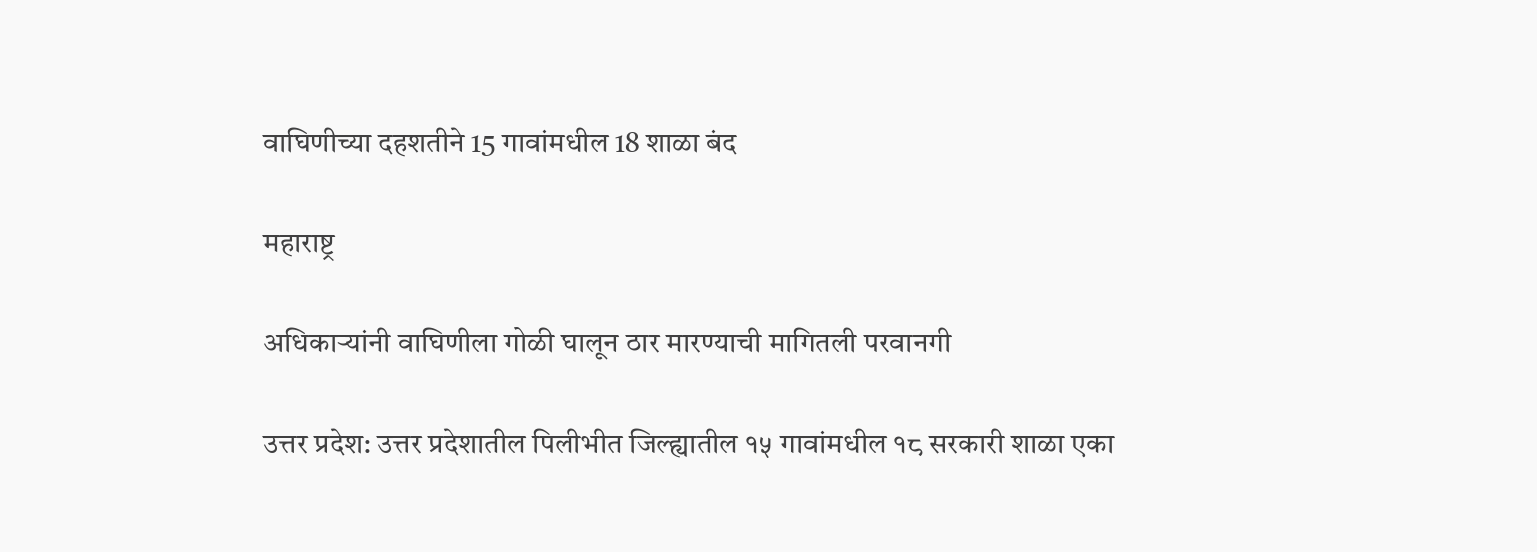वाघिणीच्या दहशतीने 15 गावांमधील 18 शाळा बंद

महाराष्ट्र

अधिकाऱ्यांनी वाघिणीला गोळी घालून ठार मारण्याची मागितली परवानगी

उत्तर प्रदेश: उत्तर प्रदेशातील पिलीभीत जिल्ह्यातील १५ गावांमधील १८ सरकारी शाळा एका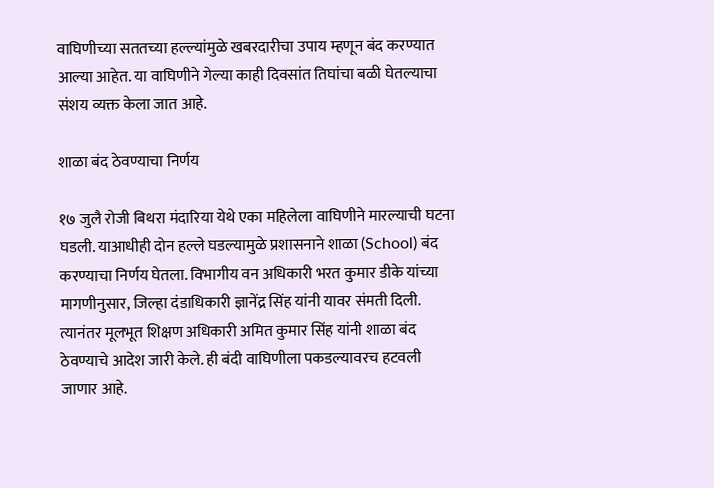वाघिणीच्या सततच्या हल्ल्यांमुळे खबरदारीचा उपाय म्हणून बंद करण्यात आल्या आहेत. या वाघिणीने गेल्या काही दिवसांत तिघांचा बळी घेतल्याचा संशय व्यक्त केला जात आहे.

शाळा बंद ठेवण्याचा निर्णय

१७ जुलै रोजी बिथरा मंदारिया येथे एका महिलेला वाघिणीने मारल्याची घटना घडली. याआधीही दोन हल्ले घडल्यामुळे प्रशासनाने शाळा (School) बंद करण्याचा निर्णय घेतला. विभागीय वन अधिकारी भरत कुमार डीके यांच्या मागणीनुसार, जिल्हा दंडाधिकारी ज्ञानेंद्र सिंह यांनी यावर संमती दिली. त्यानंतर मूलभूत शिक्षण अधिकारी अमित कुमार सिंह यांनी शाळा बंद ठेवण्याचे आदेश जारी केले. ही बंदी वाघिणीला पकडल्यावरच हटवली जाणार आहे.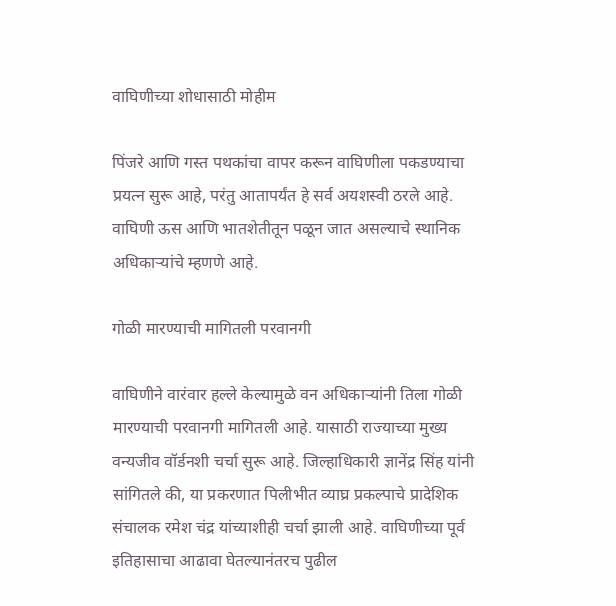वाघिणीच्या शोधासाठी मोहीम

पिंजरे आणि गस्त पथकांचा वापर करून वाघिणीला पकडण्याचा प्रयत्न सुरू आहे, परंतु आतापर्यंत हे सर्व अयशस्वी ठरले आहे. वाघिणी ऊस आणि भातशेतीतून पळून जात असल्याचे स्थानिक अधिकाऱ्यांचे म्हणणे आहे.

गोळी मारण्याची मागितली परवानगी

वाघिणीने वारंवार हल्ले केल्यामुळे वन अधिकाऱ्यांनी तिला गोळी मारण्याची परवानगी मागितली आहे. यासाठी राज्याच्या मुख्य वन्यजीव वॉर्डनशी चर्चा सुरू आहे. जिल्हाधिकारी ज्ञानेंद्र सिंह यांनी सांगितले की, या प्रकरणात पिलीभीत व्याघ्र प्रकल्पाचे प्रादेशिक संचालक रमेश चंद्र यांच्याशीही चर्चा झाली आहे. वाघिणीच्या पूर्व इतिहासाचा आढावा घेतल्यानंतरच पुढील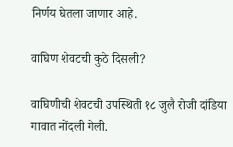निर्णय घेतला जाणार आहे.

वाघिण शेवटची कुठे दिसली?

वाघिणीची शेवटची उपस्थिती १८ जुलै रोजी दांडिया गावात नोंदली गेली.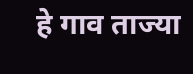हे गाव ताज्या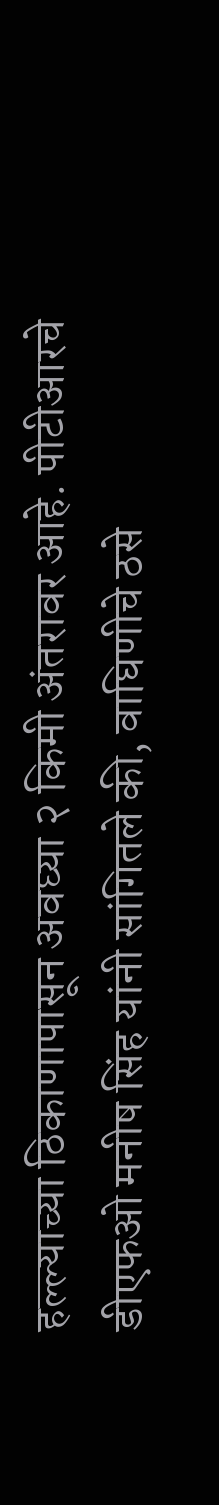हल्ल्याच्या ठिकाणापासून अवघ्या २ किमी अंतरावर आहे. पीटीआरचे डीएफओ मनीष सिंह यांनी सांगितले की, वाघिणीचे ठसे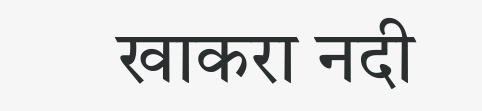खाकरा नदी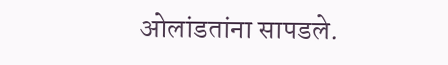ओलांडतांना सापडले.